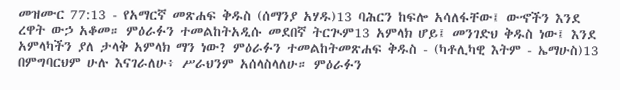መዝሙር 77:13 - የአማርኛ መጽሐፍ ቅዱስ (ሰማንያ አሃዱ)13 ባሕርን ከፍሎ አሳለፋቸው፤ ውኆችን እንደ ረዋት ውኃ አቆመ። ምዕራፉን ተመልከትአዲሱ መደበኛ ትርጒም13 አምላክ ሆይ፤ መንገድህ ቅዱስ ነው፤ እንደ አምላካችን ያለ ታላቅ አምላክ ማን ነው? ምዕራፉን ተመልከትመጽሐፍ ቅዱስ - (ካቶሊካዊ እትም - ኤማሁስ)13 በምግባርህም ሁሉ እናገራለሁ፥ ሥራህንም አሰላስላለሁ። ምዕራፉን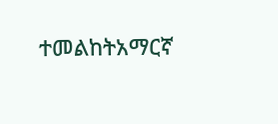ተመልከትአማርኛ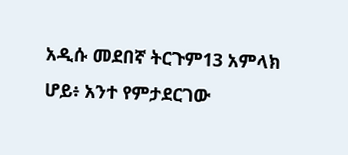አዲሱ መደበኛ ትርጉም13 አምላክ ሆይ፥ አንተ የምታደርገው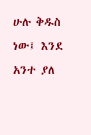ሁሉ ቅዱስ ነው፤ እንደ አንተ ያለ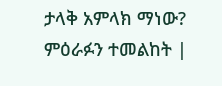ታላቅ አምላክ ማነው? ምዕራፉን ተመልከት |